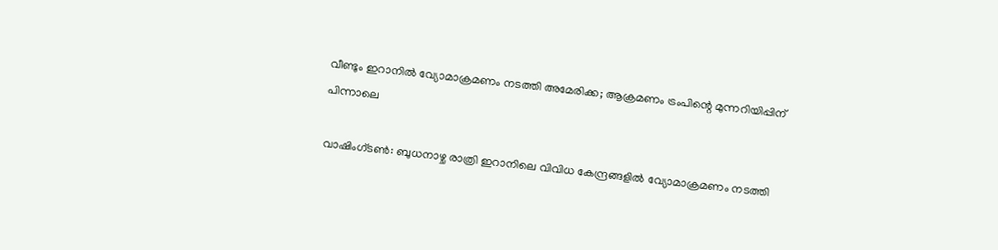വീണ്ടും ഇറാനിൽ വ്യോമാക്രമണം നടത്തി അമേരിക്ക; ആക്രമണം ട്രംപിന്റെ മുന്നറിയിപ്പിന് പിന്നാലെ

വാഷിംഗ്‌ടൺ: ബുധനാഴ്ച രാത്രി ഇറാനിലെ വിവിധ കേന്ദ്രങ്ങളിൽ വ്യോമാക്രമണം നടത്തി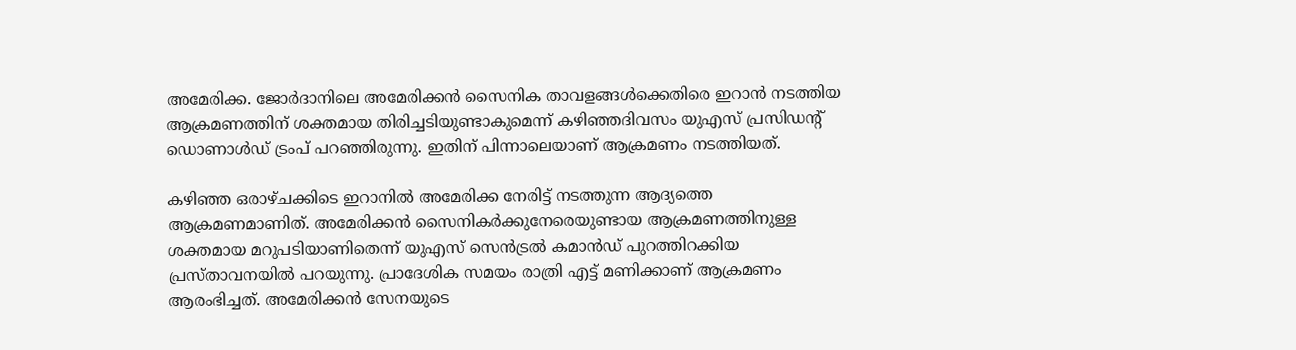അമേരിക്ക. ജോർദാനിലെ അമേരിക്കൻ സൈനിക താവളങ്ങൾക്കെതിരെ ഇറാൻ നടത്തിയ ആക്രമണത്തിന് ശക്തമായ തിരിച്ചടിയുണ്ടാകുമെന്ന് കഴിഞ്ഞദിവസം യുഎസ് പ്രസിഡന്റ് ഡൊണാൾഡ് ട്രംപ് പറഞ്ഞിരുന്നു. ഇതിന് പിന്നാലെയാണ് ആക്രമണം നടത്തിയത്.

കഴിഞ്ഞ ഒരാഴ്ചക്കിടെ ഇറാനിൽ അമേരിക്ക നേരിട്ട് നടത്തുന്ന ആദ്യത്തെ ആക്രമണമാണിത്. അമേരിക്കൻ സൈനികർക്കുനേരെയുണ്ടായ ആക്രമണത്തിനുള്ള ശക്തമായ മറുപടിയാണിതെന്ന് യുഎസ് സെൻട്രൽ കമാൻഡ് പുറത്തിറക്കിയ പ്രസ്താവനയിൽ പറയുന്നു. പ്രാദേശിക സമയം രാത്രി എട്ട് മണിക്കാണ് ആക്രമണം ആരംഭിച്ചത്. അമേരിക്കൻ സേനയുടെ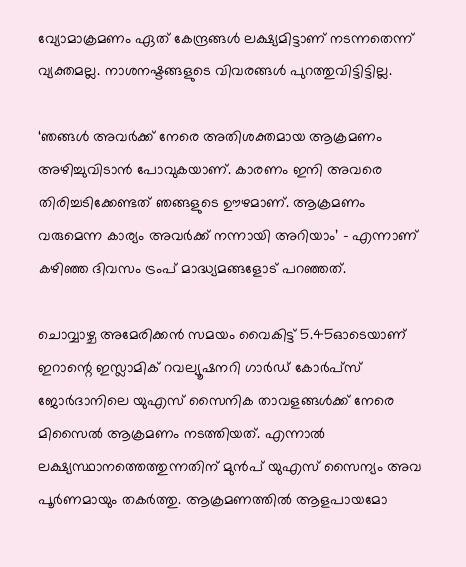വ്യോമാക്രമണം ഏത് കേന്ദ്രങ്ങൾ ലക്ഷ്യമിട്ടാണ് നടന്നതെന്ന് വ്യക്തമല്ല. നാശനഷ്ടങ്ങളുടെ വിവരങ്ങൾ പുറത്തുവിട്ടിട്ടില്ല.

‘ഞങ്ങൾ അവർക്ക് നേരെ അതിശക്തമായ ആക്രമണം അഴിച്ചുവിടാൻ പോവുകയാണ്. കാരണം ഇനി അവരെ തിരിച്ചടിക്കേണ്ടത് ഞങ്ങളുടെ ഊഴമാണ്. ആക്രമണം വരുമെന്ന കാര്യം അവർക്ക് നന്നായി അറിയാം’ – എന്നാണ് കഴിഞ്ഞ ദിവസം ട്രംപ് മാദ്ധ്യമങ്ങളോട് പറഞ്ഞത്.

ചൊവ്വാഴ്ച അമേരിക്കൻ സമയം വൈകിട്ട് 5.45ഓടെയാണ് ഇറാന്റെ ഇസ്ലാമിക് റവല്യൂഷനറി ഗാർ‌ഡ് കോർപ്സ് ജോർദാനിലെ യുഎസ് സൈനിക താവളങ്ങൾക്ക് നേരെ മിസൈൽ ആക്രമണം നടത്തിയത്. എന്നാൽ ലക്ഷ്യസ്ഥാനത്തെത്തുന്നതിന് മുൻപ് യുഎസ് സൈന്യം അവ പൂർണമായും തകർത്തു. ആക്രമണത്തിൽ ആളപായമോ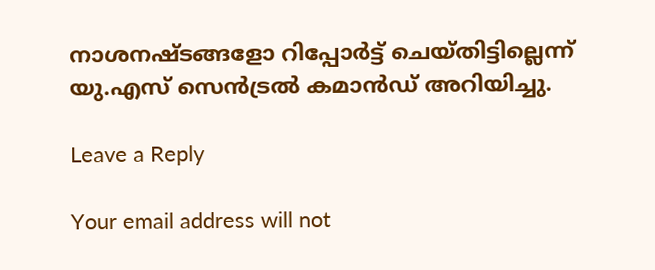നാശനഷ്ടങ്ങളോ റിപ്പോർട്ട് ചെയ്തിട്ടില്ലെന്ന് യു.എസ് സെൻട്രൽ കമാൻഡ് അറിയിച്ചു.

Leave a Reply

Your email address will not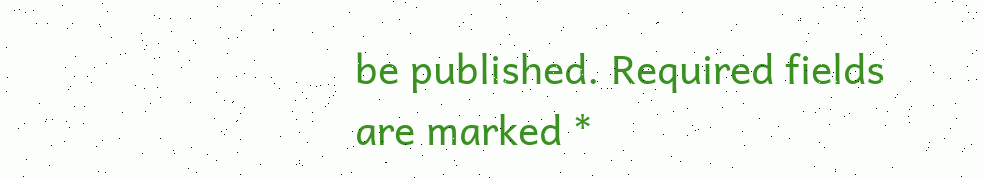be published. Required fields are marked *